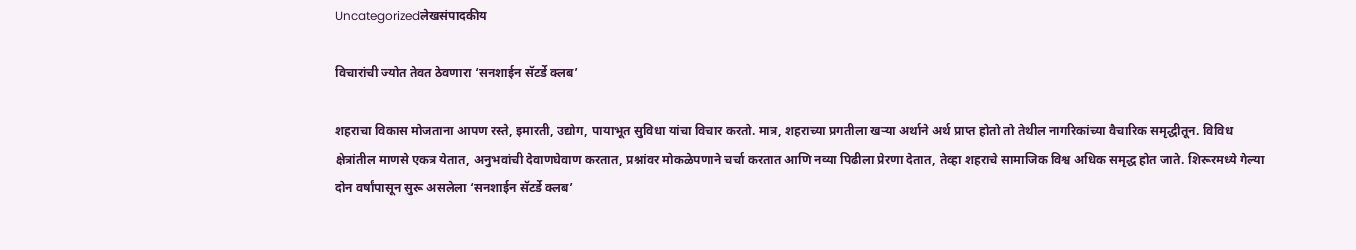Uncategorizedलेखसंपादकीय

विचारांची ज्योत तेवत ठेवणारा ‘सनशाईन सॅटर्डे क्लब’

शहराचा विकास मोजताना आपण रस्ते, इमारती, उद्योग, पायाभूत सुविधा यांचा विचार करतो. मात्र, शहराच्या प्रगतीला खऱ्या अर्थाने अर्थ प्राप्त होतो तो तेथील नागरिकांच्या वैचारिक समृद्धीतून. विविध क्षेत्रांतील माणसे एकत्र येतात, अनुभवांची देवाणघेवाण करतात, प्रश्नांवर मोकळेपणाने चर्चा करतात आणि नव्या पिढीला प्रेरणा देतात, तेव्हा शहराचे सामाजिक विश्व अधिक समृद्ध होत जाते. शिरूरमध्ये गेल्या दोन वर्षांपासून सुरू असलेला ‘सनशाईन सॅटर्डे क्लब’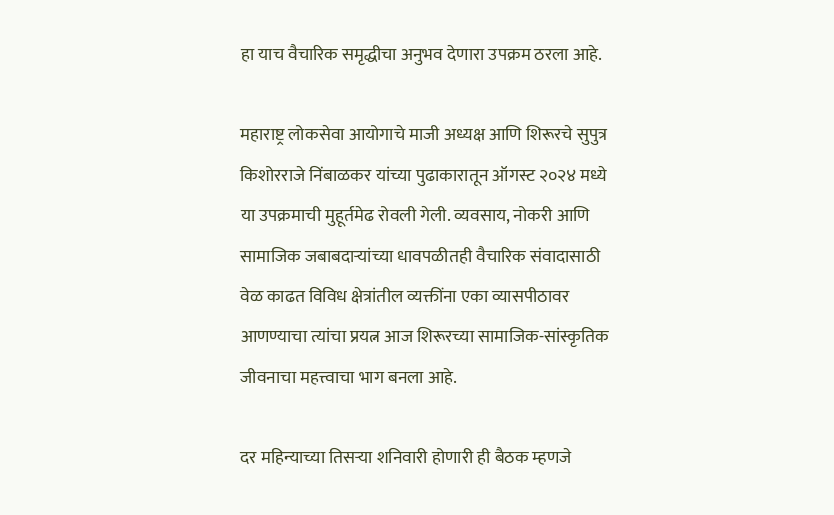हा याच वैचारिक समृद्धीचा अनुभव देणारा उपक्रम ठरला आहे.

महाराष्ट्र लोकसेवा आयोगाचे माजी अध्यक्ष आणि शिरूरचे सुपुत्र किशोरराजे निंबाळकर यांच्या पुढाकारातून ऑगस्ट २०२४ मध्ये या उपक्रमाची मुहूर्तमेढ रोवली गेली. व्यवसाय, नोकरी आणि सामाजिक जबाबदाऱ्यांच्या धावपळीतही वैचारिक संवादासाठी वेळ काढत विविध क्षेत्रांतील व्यक्तींना एका व्यासपीठावर आणण्याचा त्यांचा प्रयत्न आज शिरूरच्या सामाजिक-सांस्कृतिक जीवनाचा महत्त्वाचा भाग बनला आहे.

दर महिन्याच्या तिसऱ्या शनिवारी होणारी ही बैठक म्हणजे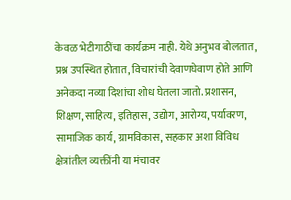केवळ भेटीगाठींचा कार्यक्रम नाही. येथे अनुभव बोलतात, प्रश्न उपस्थित होतात, विचारांची देवाणघेवाण होते आणि अनेकदा नव्या दिशांचा शोध घेतला जातो. प्रशासन, शिक्षण, साहित्य, इतिहास, उद्योग, आरोग्य, पर्यावरण, सामाजिक कार्य, ग्रामविकास, सहकार अशा विविध क्षेत्रांतील व्यक्तींनी या मंचावर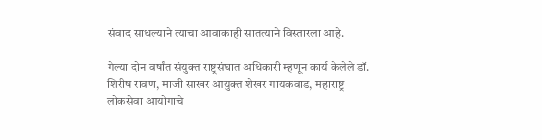संवाद साधल्याने त्याचा आवाकाही सातत्याने विस्तारला आहे.

गेल्या दोन वर्षांत संयुक्त राष्ट्रसंघात अधिकारी म्हणून कार्य केलेले डॉ. शिरीष रावण, माजी साखर आयुक्त शेखर गायकवाड, महाराष्ट्र लोकसेवा आयोगाचे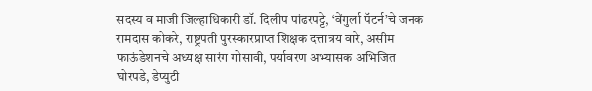सदस्य व माजी जिल्हाधिकारी डॉ. दिलीप पांढरपट्टे, ‘वेंगुर्ला पॅटर्न’चे जनक रामदास कोकरे, राष्ट्रपती पुरस्कारप्राप्त शिक्षक दत्तात्रय वारे, असीम फाऊंडेशनचे अध्यक्ष सारंग गोसावी, पर्यावरण अभ्यासक अभिजित घोरपडे, डेप्युटी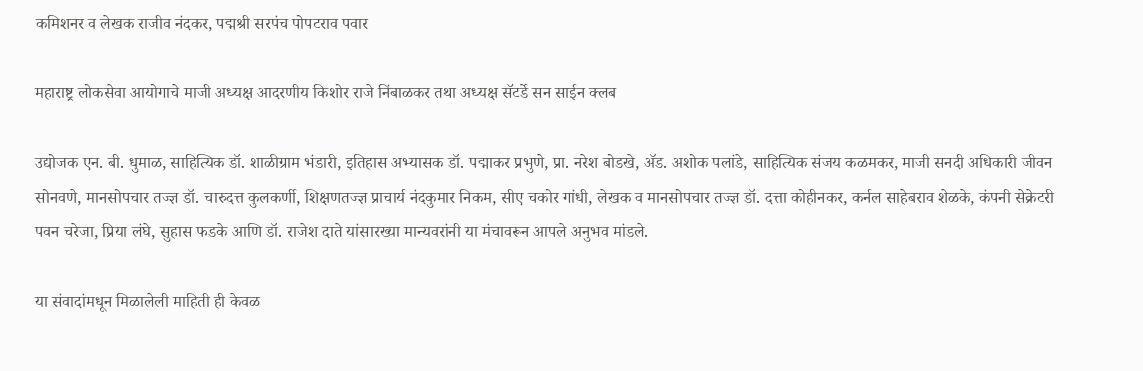कमिशनर व लेखक राजीव नंदकर, पद्मश्री सरपंच पोपटराव पवार

महाराष्ट्र लोकसेवा आयोगाचे माजी अध्यक्ष आदरणीय किशोर राजे निंबाळकर तथा अध्यक्ष सॅटर्डे सन साईन क्लब

उद्योजक एन. बी. धुमाळ, साहित्यिक डॉ. शाळीग्राम भंडारी, इतिहास अभ्यासक डॉ. पद्माकर प्रभुणे, प्रा. नरेश बोडखे, ॲड. अशोक पलांडे, साहित्यिक संजय कळमकर, माजी सनदी अधिकारी जीवन सोनवणे, मानसोपचार तज्ज्ञ डॉ. चारुदत्त कुलकर्णी, शिक्षणतज्ज्ञ प्राचार्य नंदकुमार निकम, सीए चकोर गांधी, लेखक व मानसोपचार तज्ज्ञ डॉ. दत्ता कोहीनकर, कर्नल साहेबराव शेळके, कंपनी सेक्रेटरी पवन चरेजा, प्रिया लंघे, सुहास फडके आणि डॉ. राजेश दाते यांसारख्या मान्यवरांनी या मंचावरून आपले अनुभव मांडले.

या संवादांमधून मिळालेली माहिती ही केवळ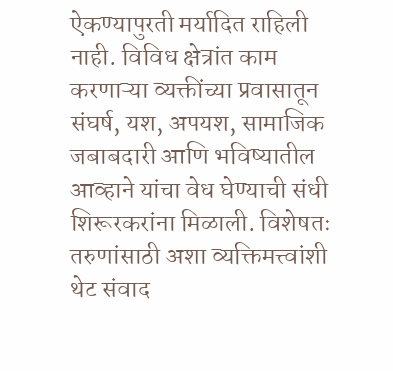ऐकण्यापुरती मर्यादित राहिली नाही. विविध क्षेत्रांत काम करणाऱ्या व्यक्तींच्या प्रवासातून संघर्ष, यश, अपयश, सामाजिक जबाबदारी आणि भविष्यातील आव्हाने यांचा वेध घेण्याची संधी शिरूरकरांना मिळाली. विशेषतः तरुणांसाठी अशा व्यक्तिमत्त्वांशी थेट संवाद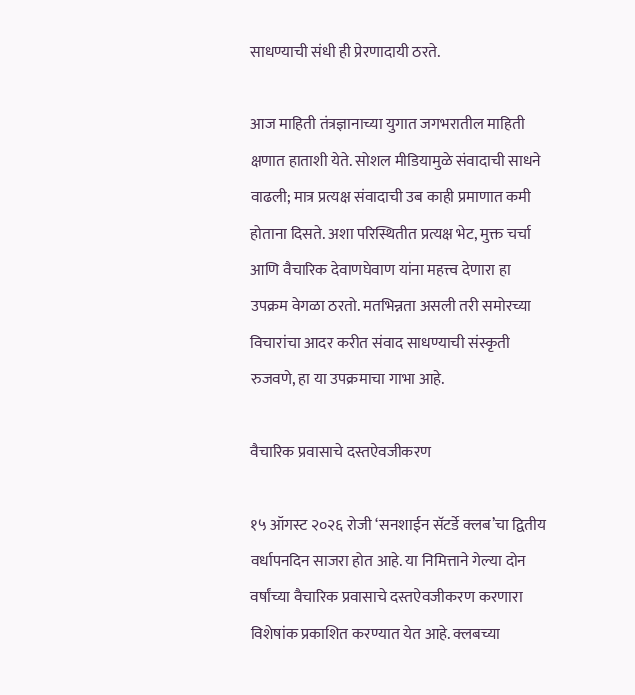साधण्याची संधी ही प्रेरणादायी ठरते.

आज माहिती तंत्रज्ञानाच्या युगात जगभरातील माहिती क्षणात हाताशी येते. सोशल मीडियामुळे संवादाची साधने वाढली; मात्र प्रत्यक्ष संवादाची उब काही प्रमाणात कमी होताना दिसते. अशा परिस्थितीत प्रत्यक्ष भेट, मुक्त चर्चा आणि वैचारिक देवाणघेवाण यांना महत्त्व देणारा हा उपक्रम वेगळा ठरतो. मतभिन्नता असली तरी समोरच्या विचारांचा आदर करीत संवाद साधण्याची संस्कृती रुजवणे, हा या उपक्रमाचा गाभा आहे.

वैचारिक प्रवासाचे दस्तऐवजीकरण

१५ ऑगस्ट २०२६ रोजी ‘सनशाईन सॅटर्डे क्लब’चा द्वितीय वर्धापनदिन साजरा होत आहे. या निमित्ताने गेल्या दोन वर्षांच्या वैचारिक प्रवासाचे दस्तऐवजीकरण करणारा विशेषांक प्रकाशित करण्यात येत आहे. क्लबच्या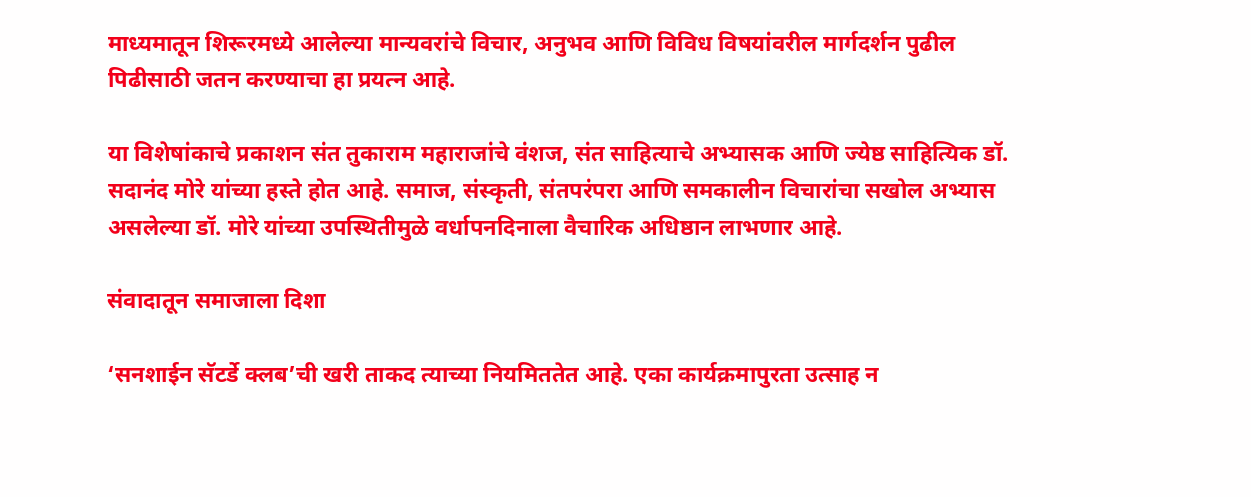माध्यमातून शिरूरमध्ये आलेल्या मान्यवरांचे विचार, अनुभव आणि विविध विषयांवरील मार्गदर्शन पुढील पिढीसाठी जतन करण्याचा हा प्रयत्न आहे.

या विशेषांकाचे प्रकाशन संत तुकाराम महाराजांचे वंशज, संत साहित्याचे अभ्यासक आणि ज्येष्ठ साहित्यिक डॉ. सदानंद मोरे यांच्या हस्ते होत आहे. समाज, संस्कृती, संतपरंपरा आणि समकालीन विचारांचा सखोल अभ्यास असलेल्या डॉ. मोरे यांच्या उपस्थितीमुळे वर्धापनदिनाला वैचारिक अधिष्ठान लाभणार आहे.

संवादातून समाजाला दिशा

‘सनशाईन सॅटर्डे क्लब’ची खरी ताकद त्याच्या नियमिततेत आहे. एका कार्यक्रमापुरता उत्साह न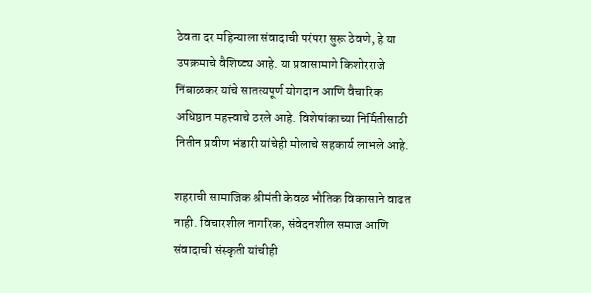ठेवता दर महिन्याला संवादाची परंपरा सुरू ठेवणे, हे या उपक्रमाचे वैशिष्ट्य आहे. या प्रवासामागे किशोरराजे निंबाळकर यांचे सातत्यपूर्ण योगदान आणि वैचारिक अधिष्ठान महत्त्वाचे ठरले आहे. विशेषांकाच्या निर्मितीसाठी नितीन प्रवीण भंडारी यांचेही मोलाचे सहकार्य लाभले आहे.

शहराची सामाजिक श्रीमंती केवळ भौतिक विकासाने वाढत नाही. विचारशील नागरिक, संवेदनशील समाज आणि संवादाची संस्कृती यांचीही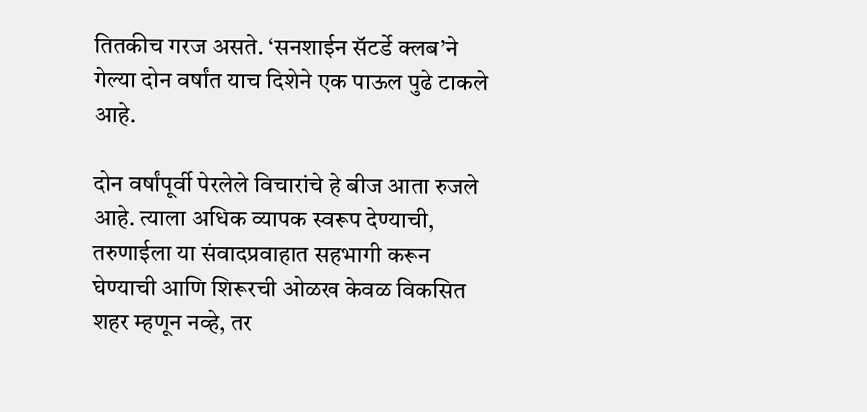तितकीच गरज असते. ‘सनशाईन सॅटर्डे क्लब’ने गेल्या दोन वर्षांत याच दिशेने एक पाऊल पुढे टाकले आहे.

दोन वर्षांपूर्वी पेरलेले विचारांचे हे बीज आता रुजले आहे. त्याला अधिक व्यापक स्वरूप देण्याची, तरुणाईला या संवादप्रवाहात सहभागी करून घेण्याची आणि शिरूरची ओळख केवळ विकसित शहर म्हणून नव्हे, तर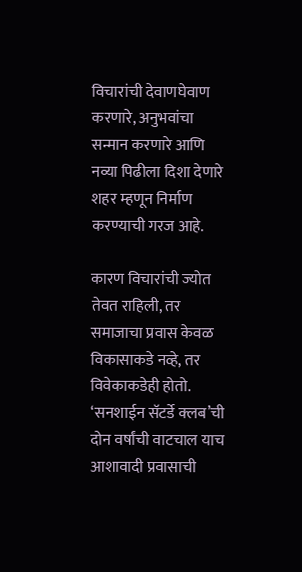विचारांची देवाणघेवाण करणारे, अनुभवांचा सन्मान करणारे आणि नव्या पिढीला दिशा देणारे शहर म्हणून निर्माण करण्याची गरज आहे.

कारण विचारांची ज्योत तेवत राहिली, तर समाजाचा प्रवास केवळ विकासाकडे नव्हे, तर विवेकाकडेही होतो. ‘सनशाईन सॅटर्डे क्लब’ची दोन वर्षांची वाटचाल याच आशावादी प्रवासाची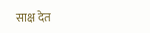साक्ष देत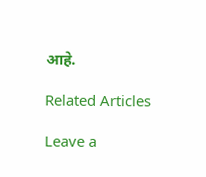आहे.

Related Articles

Leave a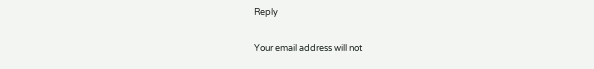Reply

Your email address will not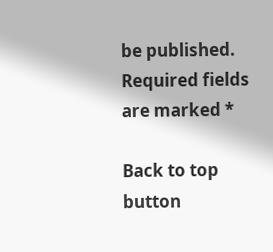be published. Required fields are marked *

Back to top button